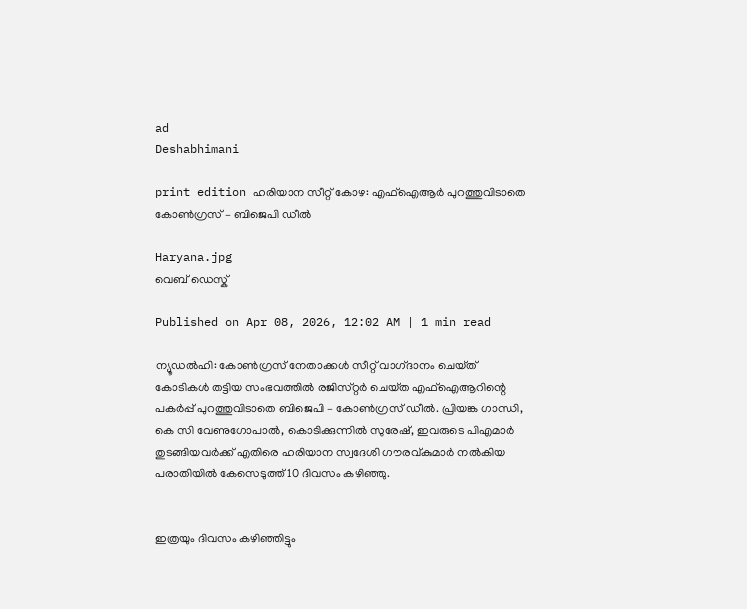ad
Deshabhimani

print edition ഹരിയാന സീറ്റ്‌ കോഴ: എഫ്‌ഐആർ പുറത്തുവിടാതെ
കോൺഗ്രസ്‌ – ബിജെപി ഡീൽ

Haryana.jpg
വെബ് ഡെസ്ക്

Published on Apr 08, 2026, 12:02 AM | 1 min read

ന്യൂഡൽഹി: കോൺഗ്രസ്‌ നേതാക്കൾ സീറ്റ്‌ വാഗ്‌ദാനം ചെയ്‌ത്‌ കോടികൾ തട്ടിയ സംഭവത്തിൽ രജിസ്‌റ്റർ ചെയ്‌ത എഫ്‌ഐആറിന്റെ പകർപ്പ്‌ പുറത്തുവിടാതെ ബിജെപി – കോൺഗ്രസ്‌ ഡീൽ. പ്രിയങ്ക ഗാന്ധി, കെ സി വേണുഗോപാൽ, കൊടിക്കുന്നിൽ സുരേഷ്‌, ഇവരുടെ പിഎമാർ തുടങ്ങിയവർക്ക്‌ എതിരെ ഹരിയാന സ്വദേശി ഗ‍ൗരവ്‌കുമാർ നൽകിയ പരാതിയിൽ കേസെടുത്ത്‌ 10 ദിവസം കഴിഞ്ഞു.


ഇത്രയും ദിവസം കഴിഞ്ഞിട്ടും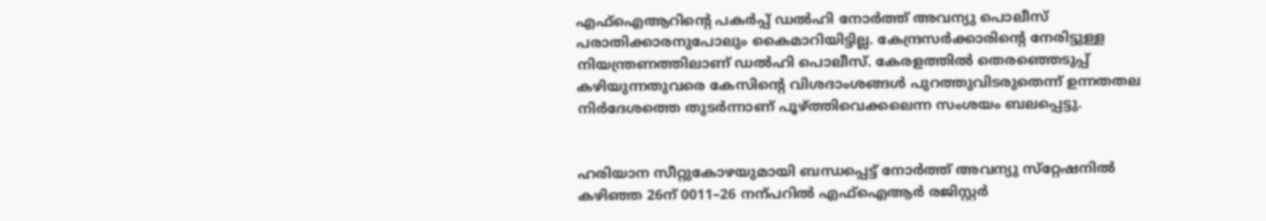എഫ്‌ഐആറിന്റെ പകർപ്പ്‌ ഡൽഹി നോർത്ത്‌ അവന്യു പൊലീസ്‌ പരാതിക്കാരനുപോലും കൈമാറിയിട്ടില്ല. കേന്ദ്രസർക്കാരിന്റെ നേരിട്ടുള്ള നിയന്ത്രണത്തിലാണ്‌ ഡൽഹി പൊലീസ്‌. കേരളത്തിൽ തെരഞ്ഞെടുപ്പ്‌ കഴിയുന്നതുവരെ കേസിന്റെ വിശദാംശങ്ങൾ പുറത്തുവിടരുതെന്ന്‌ ഉന്നതതല നിർദേശത്തെ തുടർന്നാണ്‌ പൂഴ്‌ത്തിവെക്കലെന്ന സംശയം ബലപ്പെട്ടു.


ഹരിയാന സീറ്റുകോഴയുമായി ബന്ധപ്പെട്ട്‌ നോർത്ത്‌ അവന്യു സ്‌റ്റേഷനിൽ കഴിഞ്ഞ 26ന്‌ 0011–26 നന്പറിൽ എഫ്‌ഐആർ രജിസ്റ്റർ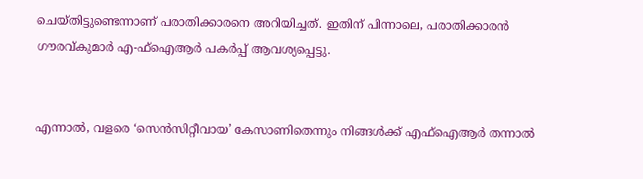ചെയ്‌തിട്ടുണ്ടെന്നാണ്‌ പരാതിക്കാരനെ അറിയിച്ചത്‌. ഇതിന്‌ പിന്നാലെ, പരാതിക്കാരൻ ഗ‍ൗരവ്‌കുമാർ എ-ഫ്‌ഐആർ പകർപ്പ്‌ ആവശ്യപ്പെട്ടു.


എന്നാൽ, വളരെ ‘സെൻസിറ്റീവായ’ കേസാണിതെന്നും നിങ്ങൾക്ക്‌ എഫ്‌ഐആർ തന്നാൽ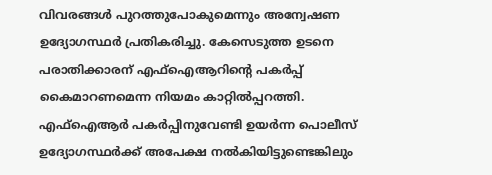വിവരങ്ങൾ പുറത്തുപോകുമെന്നും അന്വേഷണ ഉദ്യോഗസ്ഥർ പ്രതികരിച്ചു. കേസെടുത്ത ഉടനെ പരാതിക്കാരന്‌ എഫ്‌ഐആറിന്റെ പകർപ്പ്‌ കൈമാറണമെന്ന നിയമം കാറ്റിൽപ്പറത്തി. എഫ്‌ഐആർ പകർപ്പിനുവേണ്ടി ഉയർന്ന പൊലീസ്‌ ഉദ്യോഗസ്ഥർക്ക്‌ അപേക്ഷ നൽകിയിട്ടുണ്ടെങ്കിലും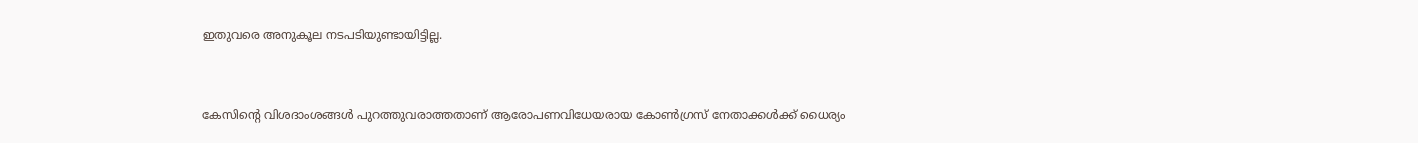ഇതുവരെ അനുകൂല നടപടിയുണ്ടായിട്ടില്ല.


കേസിന്റെ വിശദാംശങ്ങൾ പുറത്തുവരാത്തതാണ്‌ ആരോപണവിധേയരായ കോൺഗ്രസ്‌ നേതാക്കൾക്ക്‌ ധൈര്യം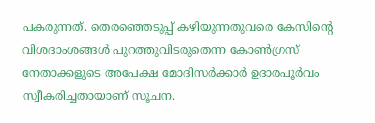പകരുന്നത്‌. തെരഞ്ഞെടുപ്പ്‌ കഴിയുന്നതുവരെ കേസിന്റെ വിശദാംശങ്ങൾ പുറത്തുവിടരുതെന്ന കോൺഗ്രസ്‌ നേതാക്കളുടെ അപേക്ഷ മോദിസർക്കാർ ഉദാരപൂർവം സ്വീകരിച്ചതായാണ്‌ സൂചന.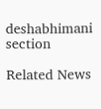deshabhimani section

Related News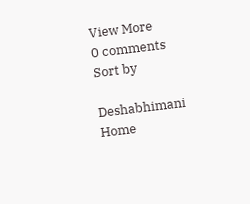View More
0 comments
Sort by

Deshabhimani
Home